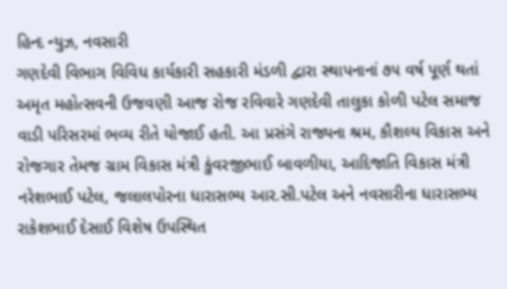હિન્દ ન્યુઝ, નવસારી
ગણદેવી વિભાગ વિવિધ કાર્યકારી સહકારી મંડળી દ્વારા સ્થાપનાનાં ૭૫ વર્ષ પૂર્ણ થતાં અમૃત મહોત્સવની ઉજવણી આજ રોજ રવિવારે ગણદેવી તાલુકા કોળી પટેલ સમાજ વાડી પરિસરમાં ભવ્ય રીતે યોજાઈ હતી. આ પ્રસંગે રાજ્યના શ્રમ, કૌશલ્ય વિકાસ અને રોજગાર તેમજ ગ્રામ વિકાસ મંત્રી કુંવરજીભાઈ બાવળીયા, આદિજાતિ વિકાસ મંત્રી નરેશભાઈ પટેલ, જલાલપોરના ધારાસભ્ય આર.સી.પટેલ અને નવસારીના ધારાસભ્ય રાકેશભાઈ દેસાઈ વિશેષ ઉપસ્થિત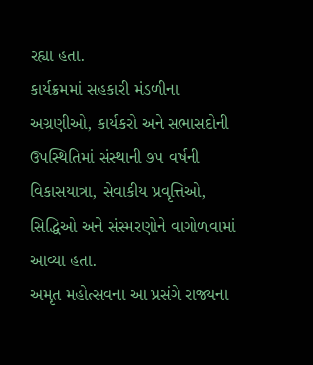રહ્યા હતા.
કાર્યક્રમમાં સહકારી મંડળીના અગ્રણીઓ, કાર્યકરો અને સભાસદોની ઉપસ્થિતિમાં સંસ્થાની ૭૫ વર્ષની વિકાસયાત્રા, સેવાકીય પ્રવૃત્તિઓ, સિદ્ધિઓ અને સંસ્મરણોને વાગોળવામાં આવ્યા હતા.
અમૃત મહોત્સવના આ પ્રસંગે રાજ્યના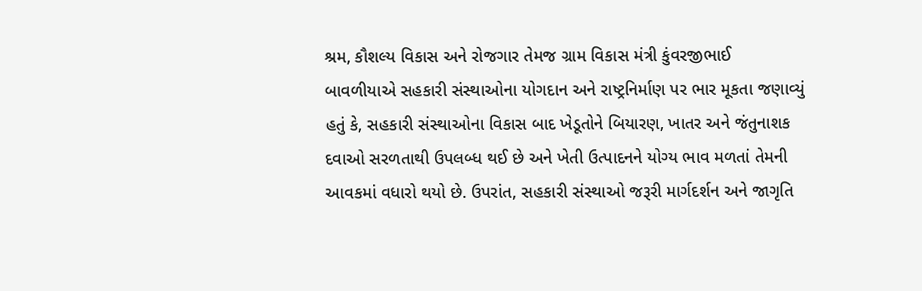શ્રમ, કૌશલ્ય વિકાસ અને રોજગાર તેમજ ગ્રામ વિકાસ મંત્રી કુંવરજીભાઈ બાવળીયાએ સહકારી સંસ્થાઓના યોગદાન અને રાષ્ટ્રનિર્માણ પર ભાર મૂકતા જણાવ્યું હતું કે, સહકારી સંસ્થાઓના વિકાસ બાદ ખેડૂતોને બિયારણ, ખાતર અને જંતુનાશક દવાઓ સરળતાથી ઉપલબ્ધ થઈ છે અને ખેતી ઉત્પાદનને યોગ્ય ભાવ મળતાં તેમની આવકમાં વધારો થયો છે. ઉપરાંત, સહકારી સંસ્થાઓ જરૂરી માર્ગદર્શન અને જાગૃતિ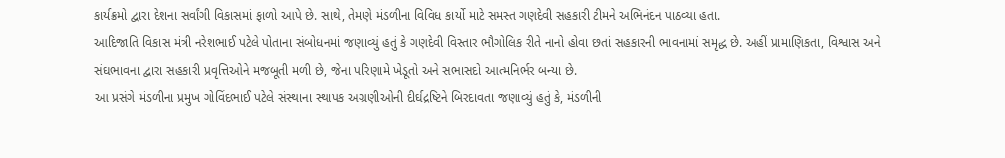કાર્યક્રમો દ્વારા દેશના સર્વાંગી વિકાસમાં ફાળો આપે છે. સાથે, તેમણે મંડળીના વિવિધ કાર્યો માટે સમસ્ત ગણદેવી સહકારી ટીમને અભિનંદન પાઠવ્યા હતા.
આદિજાતિ વિકાસ મંત્રી નરેશભાઈ પટેલે પોતાના સંબોધનમાં જણાવ્યું હતું કે ગણદેવી વિસ્તાર ભૌગોલિક રીતે નાનો હોવા છતાં સહકારની ભાવનામાં સમૃદ્ધ છે. અહીં પ્રામાણિકતા, વિશ્વાસ અને સંઘભાવના દ્વારા સહકારી પ્રવૃત્તિઓને મજબૂતી મળી છે, જેના પરિણામે ખેડૂતો અને સભાસદો આત્મનિર્ભર બન્યા છે.
આ પ્રસંગે મંડળીના પ્રમુખ ગોવિંદભાઈ પટેલે સંસ્થાના સ્થાપક અગ્રણીઓની દીર્ઘદ્રષ્ટિને બિરદાવતા જણાવ્યું હતું કે, મંડળીની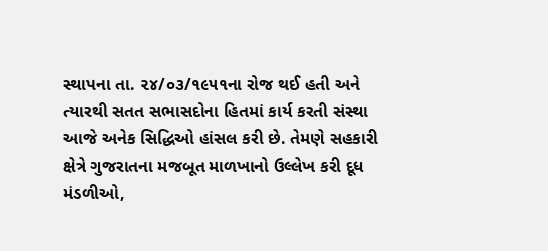સ્થાપના તા. ૨૪/૦૩/૧૯૫૧ના રોજ થઈ હતી અને ત્યારથી સતત સભાસદોના હિતમાં કાર્ય કરતી સંસ્થા આજે અનેક સિદ્ધિઓ હાંસલ કરી છે. તેમણે સહકારી ક્ષેત્રે ગુજરાતના મજબૂત માળખાનો ઉલ્લેખ કરી દૂધ મંડળીઓ,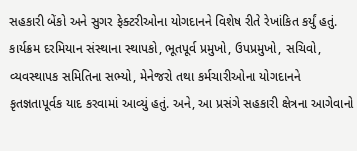સહકારી બેંકો અને સુગર ફેક્ટરીઓના યોગદાનને વિશેષ રીતે રેખાંકિત કર્યું હતું.
કાર્યક્રમ દરમિયાન સંસ્થાના સ્થાપકો, ભૂતપૂર્વ પ્રમુખો, ઉપપ્રમુખો, સચિવો, વ્યવસ્થાપક સમિતિના સભ્યો, મેનેજરો તથા કર્મચારીઓના યોગદાનને કૃતજ્ઞતાપૂર્વક યાદ કરવામાં આવ્યું હતું. અને, આ પ્રસંગે સહકારી ક્ષેત્રના આગેવાનો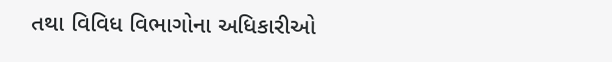તથા વિવિધ વિભાગોના અધિકારીઓ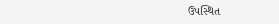ઉપસ્થિત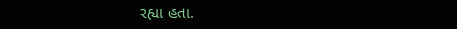રહ્યા હતા.